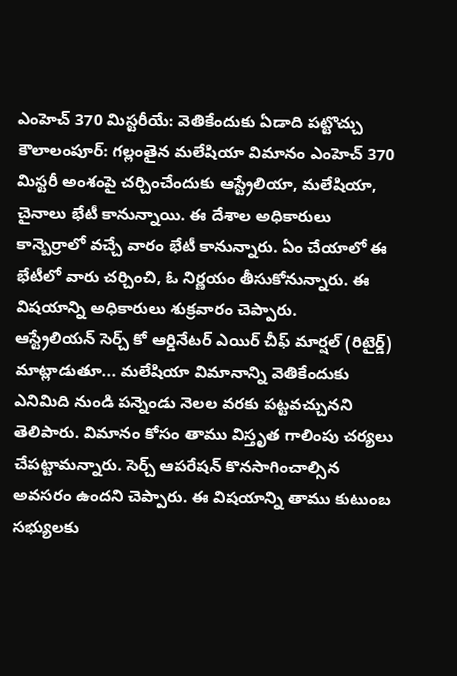ఎంహెచ్ 370 మిస్టరీయే: వెతికేందుకు ఏడాది పట్టొచ్చు
కౌలాలంపూర్: గల్లంతైన మలేషియా విమానం ఎంహెచ్ 370 మిస్టరీ అంశంపై చర్చించేందుకు ఆస్ట్రేలియా, మలేషియా, చైనాలు భేటీ కానున్నాయి. ఈ దేశాల అధికారులు కాన్బెర్రాలో వచ్చే వారం భేటీ కానున్నారు. ఏం చేయాలో ఈ భేటీలో వారు చర్చించి, ఓ నిర్ణయం తీసుకోనున్నారు. ఈ విషయాన్ని అధికారులు శుక్రవారం చెప్పారు.
ఆస్ట్రేలియన్ సెర్చ్ కో ఆర్డినేటర్ ఎయిర్ చీఫ్ మార్షల్ (రిటైర్డ్) మాట్లాడుతూ... మలేషియా విమానాన్ని వెతికేందుకు ఎనిమిది నుండి పన్నెండు నెలల వరకు పట్టవచ్చునని తెలిపారు. విమానం కోసం తాము విస్తృత గాలింపు చర్యలు చేపట్టామన్నారు. సెర్చ్ ఆపరేషన్ కొనసాగించాల్సిన అవసరం ఉందని చెప్పారు. ఈ విషయాన్ని తాము కుటుంబ సభ్యులకు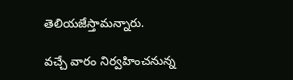తెలియజేస్తామన్నారు.

వచ్చే వారం నిర్వహించనున్న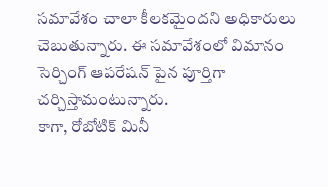సమావేశం చాలా కీలకమైందని అధికారులు చెబుతున్నారు. ఈ సమావేశంలో విమానం సెర్చింగ్ ఆపరేషన్ పైన పూర్తిగా చర్చిస్తామంటున్నారు.
కాగా, రోబోటిక్ మినీ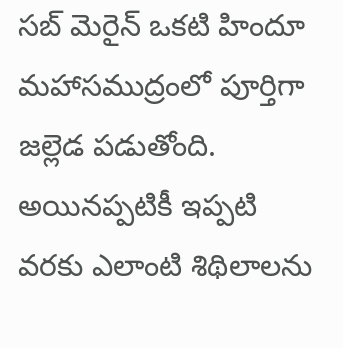సబ్ మెరైన్ ఒకటి హిందూ మహాసముద్రంలో పూర్తిగా జల్లెడ పడుతోంది. అయినప్పటికీ ఇప్పటి వరకు ఎలాంటి శిథిలాలను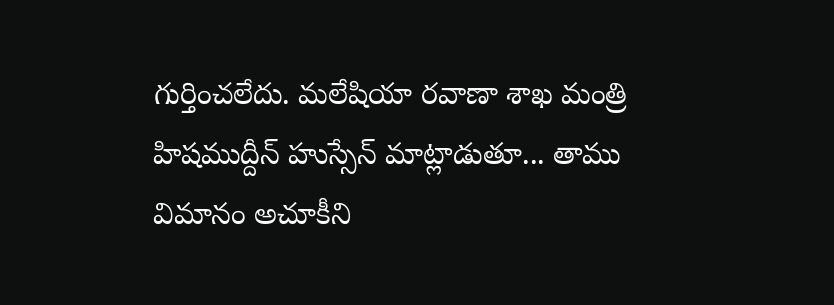గుర్తించలేదు. మలేషియా రవాణా శాఖ మంత్రి హిషముద్దీన్ హుస్సేన్ మాట్లాడుతూ... తాము విమానం అచూకీని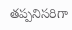తప్పనిసరిగా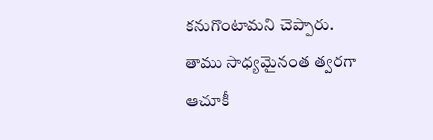కనుగొంటామని చెప్పారు. తాము సాధ్యమైనంత త్వరగా ఆచూకీ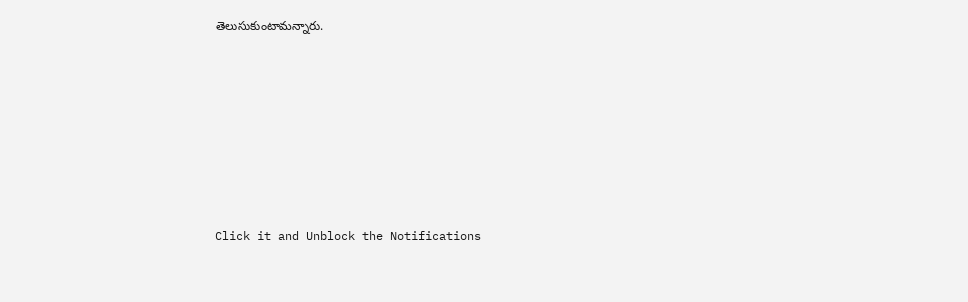తెలుసుకుంటామన్నారు.












Click it and Unblock the Notifications